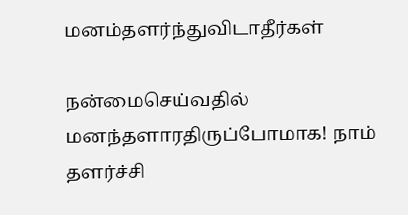மனம்தளர்ந்துவிடாதீர்கள்

நன்மைசெய்வதில் மனந்தளாரதிருப்போமாக! நாம் தளர்ச்சி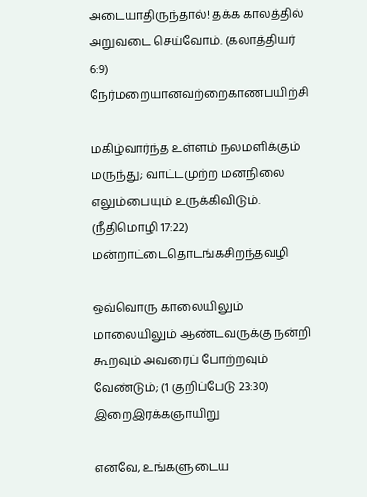அடையாதிருந்தால்! தக்க காலத்தில் அறுவடை செய்வோம். (கலாத்தியர் 6:9)
நேர்மறையானவற்றைகாணபயிற்சி

மகிழ்வார்ந்த உள்ளம் நலமளிக்கும் மருந்து; வாட்டமுற்ற மனநிலை எலும்பையும் உருக்கிவிடும். (நீதிமொழி 17:22)
மன்றாட்டைதொடங்கசிறந்தவழி

ஒவ்வொரு காலையிலும் மாலையிலும் ஆண்டவருக்கு நன்றி கூறவும் அவரைப் போற்றவும் வேண்டும்; (1 குறிப்பேடு 23:30)
இறைஇரக்கஞாயிறு

எனவே, உங்களுடைய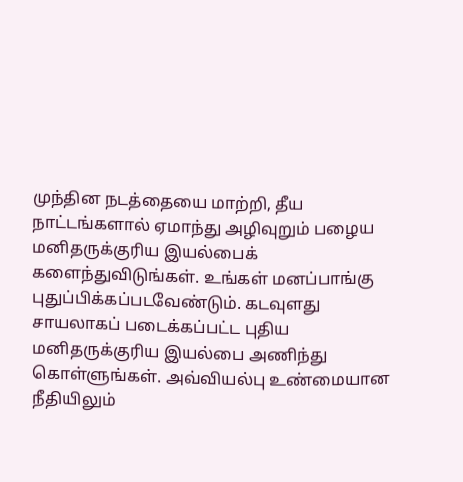முந்தின நடத்தையை மாற்றி, தீய நாட்டங்களால் ஏமாந்து அழிவுறும் பழைய மனிதருக்குரிய இயல்பைக் களைந்துவிடுங்கள். உங்கள் மனப்பாங்கு புதுப்பிக்கப்படவேண்டும். கடவுளது சாயலாகப் படைக்கப்பட்ட புதிய மனிதருக்குரிய இயல்பை அணிந்து கொள்ளுங்கள். அவ்வியல்பு உண்மையான நீதியிலும்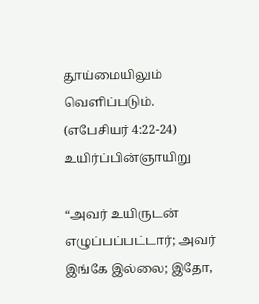தூய்மையிலும் வெளிப்படும். (எபேசியர் 4:22-24)
உயிர்ப்பின்ஞாயிறு

“அவர் உயிருடன் எழுப்பப்பட்டார்; அவர் இங்கே இல்லை; இதோ,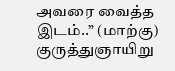அவரை வைத்த இடம்..” (மாற்கு)
குருத்துஞாயிறு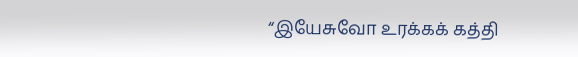“இயேசுவோ உரக்கக் கத்தி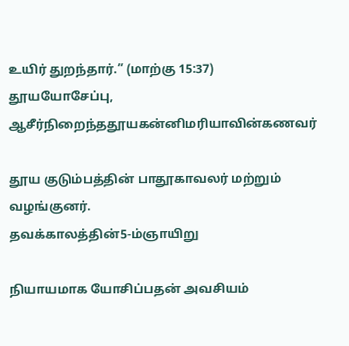உயிர் துறந்தார்.” (மாற்கு 15:37)
தூயயோசேப்பு, ஆசீர்நிறைந்ததூயகன்னிமரியாவின்கணவர்

தூய குடும்பத்தின் பாதூகாவலர் மற்றும் வழங்குனர்.
தவக்காலத்தின்5-ம்ஞாயிறு

நியாயமாக யோசிப்பதன் அவசியம்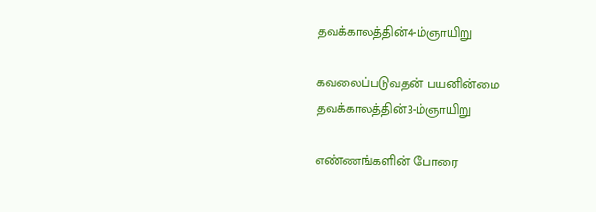தவக்காலத்தின்4-ம்ஞாயிறு

கவலைப்படுவதன் பயனின்மை
தவக்காலத்தின்3-ம்ஞாயிறு

எண்ணங்களின் போரை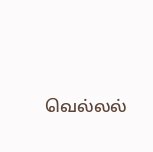வெல்லல்